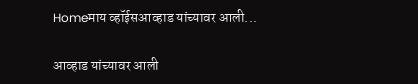Homeमाय व्हॉईसआव्हाड यांच्यावर आली...

आव्हाड यांच्यावर आली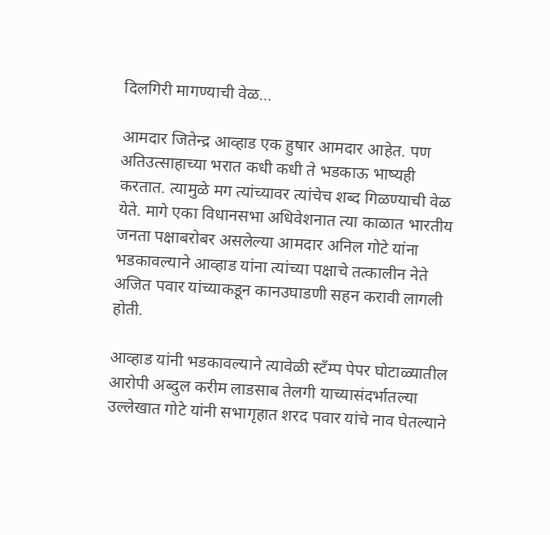दिलगिरी मागण्याची वेळ…

आमदार जितेन्द्र आव्हाड एक हुषार आमदार आहेत. पण अतिउत्साहाच्या भरात कधी कधी ते भडकाऊ भाष्यही करतात. त्यामुळे मग त्यांच्यावर त्यांचेच शब्द गिळण्याची वेळ येते. मागे एका विधानसभा अधिवेशनात त्या काळात भारतीय जनता पक्षाबरोबर असलेल्या आमदार अनिल गोटे यांना भडकावल्याने आव्हाड यांना त्यांच्या पक्षाचे तत्कालीन नेते अजित पवार यांच्याकडून कानउघाडणी सहन करावी लागली होती.

आव्हाड यांनी भडकावल्याने त्यावेळी स्टँम्प पेपर घोटाळ्यातील आरोपी अब्दुल करीम लाडसाब तेलगी याच्यासंदर्भातल्या उल्लेखात गोटे यांनी सभागृहात शरद पवार यांचे नाव घेतल्याने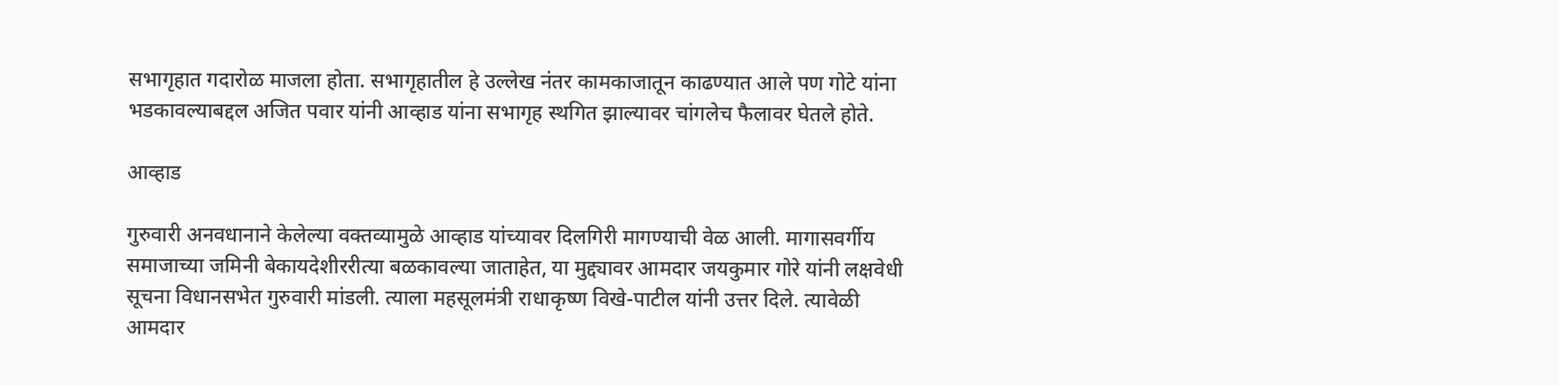सभागृहात गदारोळ माजला होता. सभागृहातील हे उल्लेख नंतर कामकाजातून काढण्यात आले पण गोटे यांना भडकावल्याबद्दल अजित पवार यांनी आव्हाड यांना सभागृह स्थगित झाल्यावर चांगलेच फैलावर घेतले होते.

आव्हाड

गुरुवारी अनवधानाने केलेल्या वक्तव्यामुळे आव्हाड यांच्यावर दिलगिरी मागण्याची वेळ आली. मागासवर्गीय समाजाच्या जमिनी बेकायदेशीररीत्या बळकावल्या जाताहेत, या मुद्द्यावर आमदार जयकुमार गोरे यांनी लक्षवेधी सूचना विधानसभेत गुरुवारी मांडली. त्याला महसूलमंत्री राधाकृष्ण विखे-पाटील यांनी उत्तर दिले. त्यावेळी आमदार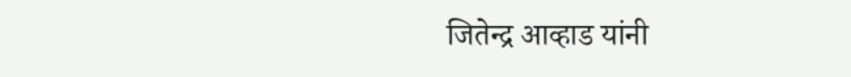जितेन्द्र आव्हाड यांनी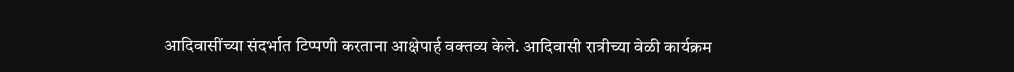आदिवासींच्या संदर्भात टिप्पणी करताना आक्षेपार्ह वक्तव्य केले. आदिवासी रात्रीच्या वेळी कार्यक्रम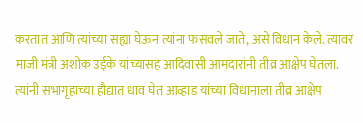करतात आणि त्यांच्या सह्या घेऊन त्यांना फसवले जाते, असे विधान केले. त्यावर माजी मंत्री अशोक उईके यांच्यासह आदिवासी आमदारांनी तीव्र आक्षेप घेतला. त्यांनी सभागृहाच्या हौद्यात धाव घेत आव्हाड यांच्या विधानाला तीव्र आक्षेप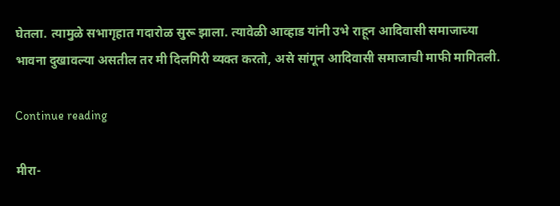घेतला. त्यामुळे सभागृहात गदारोळ सुरू झाला. त्यावेळी आव्हाड यांनी उभे राहून आदिवासी समाजाच्या भावना दुखावल्या असतील तर मी दिलगिरी व्यक्त करतो, असे सांगून आदिवासी समाजाची माफी मागितली.

Continue reading

मीरा-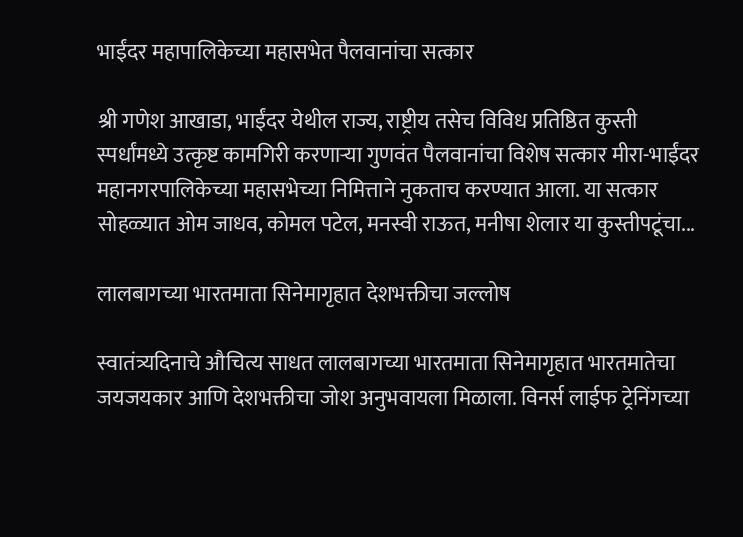भाईंदर महापालिकेच्या महासभेत पैलवानांचा सत्कार

श्री गणेश आखाडा, भाईंदर येथील राज्य, राष्ट्रीय तसेच विविध प्रतिष्ठित कुस्ती स्पर्धांमध्ये उत्कृष्ट कामगिरी करणाऱ्या गुणवंत पैलवानांचा विशेष सत्कार मीरा-भाईंदर महानगरपालिकेच्या महासभेच्या निमित्ताने नुकताच करण्यात आला. या सत्कार सोहळ्यात ओम जाधव, कोमल पटेल, मनस्वी राऊत, मनीषा शेलार या कुस्तीपटूंचा...

लालबागच्या भारतमाता सिनेमागृहात देशभक्तीचा जल्लोष

स्वातंत्र्यदिनाचे औचित्य साधत लालबागच्या भारतमाता सिनेमागृहात भारतमातेचा जयजयकार आणि देशभक्तीचा जोश अनुभवायला मिळाला. विनर्स लाईफ ट्रेनिंगच्या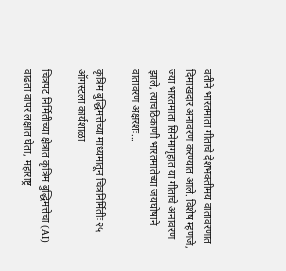वतीने भारतमाता गीताचे देशभक्तीमय वातावरणात दिमाखदार अनावरण करण्यात आले. विशेष म्हणजे, ज्या भारतमाता सिनेमागृहात या गीताचे अनावरण झाले, त्याचठिकाणी भारतमातेच्या जयघोषाने वातावरण अक्षरशः...

कृत्रिम बुद्धिमत्तेच्या माध्यमातून चित्रनिर्मितीः २५ ऑगस्टला कार्यशाळा

चित्रपट निर्मितीच्या क्षेत्रात कृत्रिम बुद्धिमत्तेचा (AI) वाढता वापर लक्षात घेता, महाराष्ट्र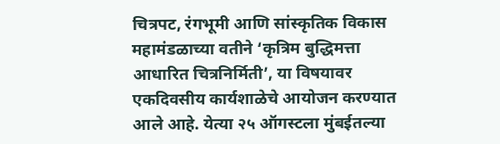चित्रपट, रंगभूमी आणि सांस्कृतिक विकास महामंडळाच्या वतीने ‘कृत्रिम बुद्धिमत्ता आधारित चित्रनिर्मिती’, या विषयावर एकदिवसीय कार्यशाळेचे आयोजन करण्यात आले आहे. येत्या २५ ऑगस्टला मुंबईतल्या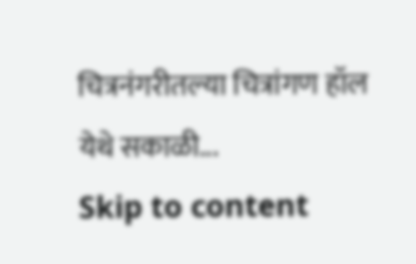चित्रनंगरीतल्या चित्रांगण हॉल येथे सकाळी...
Skip to content